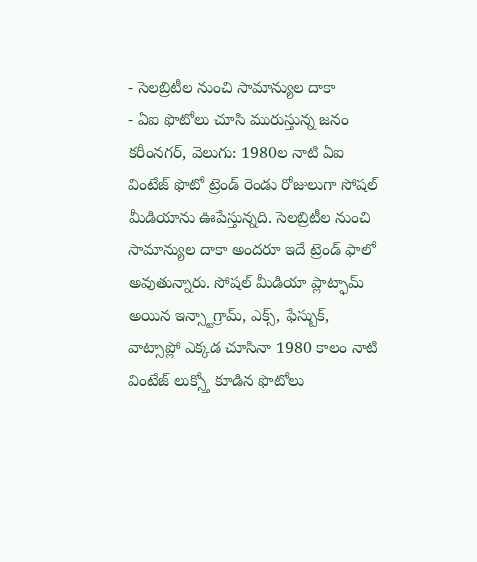- సెలబ్రిటీల నుంచి సామాన్యుల దాకా
- ఏఐ ఫొటోలు చూసి మురుస్తున్న జనం
కరీంనగర్, వెలుగు: 1980ల నాటి ఏఐ వింటేజ్ ఫొటో ట్రెండ్ రెండు రోజులుగా సోషల్ మీడియాను ఊపేస్తున్నది. సెలబ్రిటీల నుంచి సామాన్యుల దాకా అందరూ ఇదే ట్రెండ్ ఫాలో అవుతున్నారు. సోషల్ మీడియా ప్లాట్ఫామ్ అయిన ఇన్స్టాగ్రామ్, ఎక్స్, ఫేస్బుక్, వాట్సాప్లో ఎక్కడ చూసినా 1980 కాలం నాటి వింటేజ్ లుక్స్తో కూడిన ఫొటోలు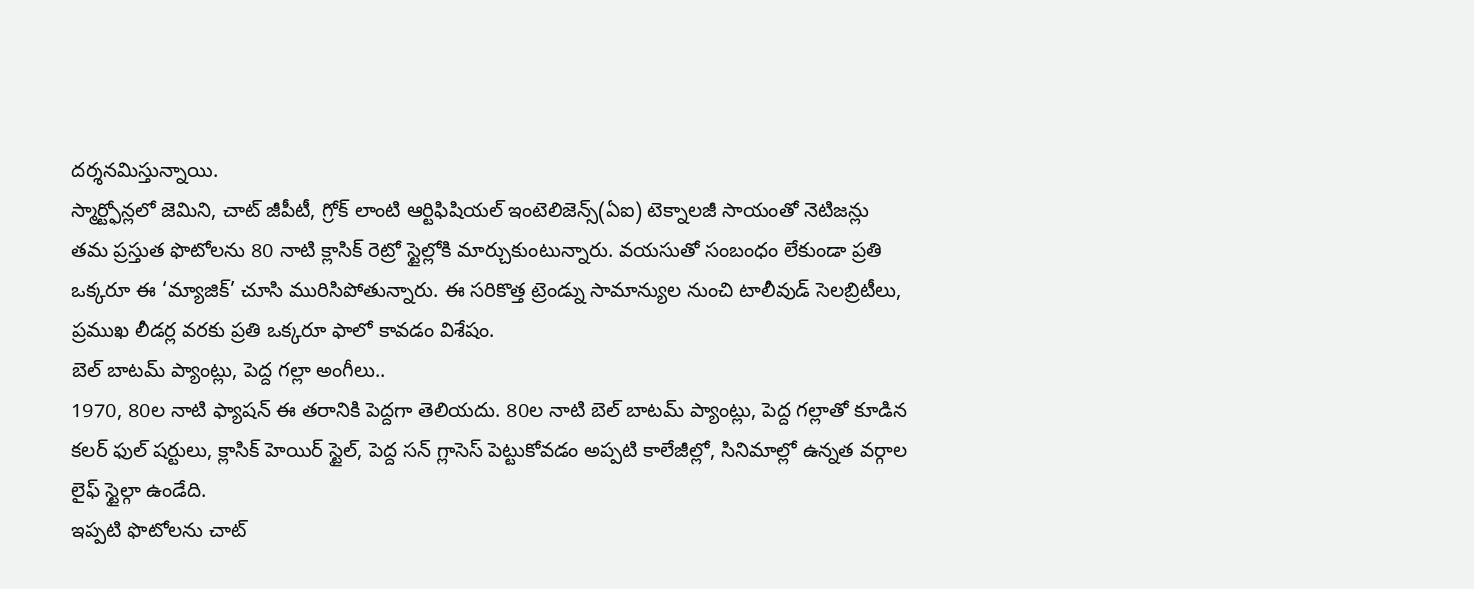దర్శనమిస్తున్నాయి.
స్మార్ట్ఫోన్లలో జెమిని, చాట్ జీపీటీ, గ్రోక్ లాంటి ఆర్టిఫిషియల్ ఇంటెలిజెన్స్(ఏఐ) టెక్నాలజీ సాయంతో నెటిజన్లు తమ ప్రస్తుత ఫొటోలను 80 నాటి క్లాసిక్ రెట్రో స్టైల్లోకి మార్చుకుంటున్నారు. వయసుతో సంబంధం లేకుండా ప్రతి ఒక్కరూ ఈ ‘మ్యాజిక్’ చూసి మురిసిపోతున్నారు. ఈ సరికొత్త ట్రెండ్ను సామాన్యుల నుంచి టాలీవుడ్ సెలబ్రిటీలు, ప్రముఖ లీడర్ల వరకు ప్రతి ఒక్కరూ ఫాలో కావడం విశేషం.
బెల్ బాటమ్ ప్యాంట్లు, పెద్ద గల్లా అంగీలు..
1970, 80ల నాటి ఫ్యాషన్ ఈ తరానికి పెద్దగా తెలియదు. 80ల నాటి బెల్ బాటమ్ ప్యాంట్లు, పెద్ద గల్లాతో కూడిన కలర్ ఫుల్ షర్టులు, క్లాసిక్ హెయిర్ స్టైల్, పెద్ద సన్ గ్లాసెస్ పెట్టుకోవడం అప్పటి కాలేజీల్లో, సినిమాల్లో ఉన్నత వర్గాల లైఫ్ స్టైల్గా ఉండేది.
ఇప్పటి ఫొటోలను చాట్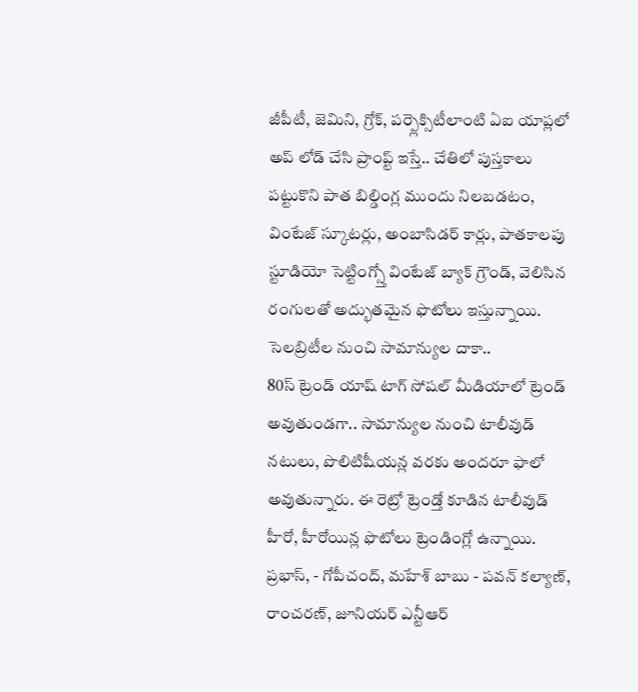జీపీటీ, జెమిని, గ్రోక్, పర్ప్లెక్సిటీలాంటి ఏఐ యాప్లలో అప్ లోడ్ చేసి ప్రాంప్ట్ ఇస్తే.. చేతిలో పుస్తకాలు పట్టుకొని పాత బిల్డింగ్ల ముందు నిలబడటం, వింటేజ్ స్కూటర్లు, అంబాసిడర్ కార్లు, పాతకాలపు స్టూడియో సెట్టింగ్స్తో వింటేజ్ బ్యాక్ గ్రౌండ్, వెలిసిన రంగులతో అద్భుతమైన ఫొటోలు ఇస్తున్నాయి.
సెలబ్రిటీల నుంచి సామాన్యుల దాకా..
80స్ ట్రెండ్ యాష్ టాగ్ సోషల్ మీడియాలో ట్రెండ్ అవుతుండగా.. సామాన్యుల నుంచి టాలీవుడ్ నటులు, పొలిటిషీయన్ల వరకు అందరూ ఫాలో అవుతున్నారు. ఈ రెట్రో ట్రెండ్తో కూడిన టాలీవుడ్ హీరో, హీరోయిన్ల ఫొటోలు ట్రెండింగ్లో ఉన్నాయి.
ప్రభాస్, - గోపీచంద్, మహేశ్ బాబు - పవన్ కల్యాణ్, రాంచరణ్, జూనియర్ ఎన్టీఆర్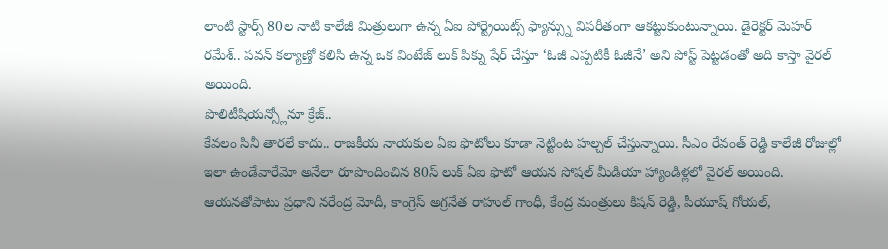లాంటి స్టార్స్ 80ల నాటి కాలేజీ మిత్రులుగా ఉన్న ఏఐ పోర్ట్రెయిట్స్ ఫ్యాన్స్ను విపరీతంగా ఆకట్టుకుంటున్నాయి. డైరెక్టర్ మెహర్ రమేశ్.. పవన్ కల్యాణ్తో కలిసి ఉన్న ఒక వింటేజ్ లుక్ పిక్ను షేర్ చేస్తూ ‘ఓజీ ఎప్పటికీ ఓజీనే’ అని పోస్ట్ పెట్టడంతో అది కాస్తా వైరల్ అయింది.
పొలిటీషియన్స్లోనూ క్రేజ్..
కేవలం సినీ తారలే కాదు.. రాజకీయ నాయకుల ఏఐ ఫొటోలు కూడా నెట్టింట హల్చల్ చేస్తున్నాయి. సీఎం రేవంత్ రెడ్డి కాలేజీ రోజుల్లో ఇలా ఉండేవారేమో అనేలా రూపొందించిన 80స్ లుక్ ఏఐ ఫొటో ఆయన సోషల్ మీడియా హ్యాండిళ్లలో వైరల్ అయింది.
ఆయనతోపాటు ప్రధాని నరేంద్ర మోదీ, కాంగ్రెస్ అగ్రనేత రాహుల్ గాంధీ, కేంద్ర మంత్రులు కిషన్ రెడ్డి, పీయూష్ గోయల్,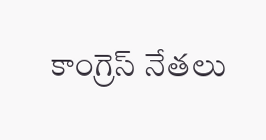కాంగ్రెస్ నేతలు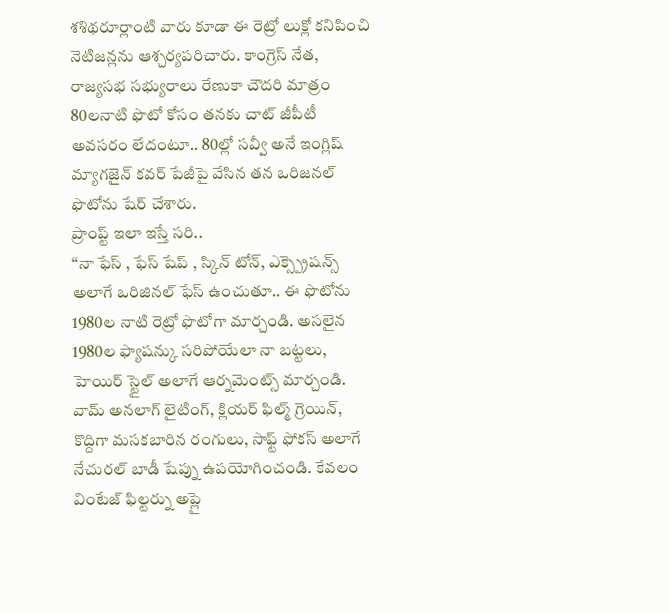శశిథరూర్లాంటి వారు కూడా ఈ రెట్రో లుక్లో కనిపించి నెటిజన్లను ఆశ్చర్యపరిచారు. కాంగ్రెస్ నేత, రాజ్యసభ సభ్యురాలు రేణుకా చౌదరి మాత్రం 80లనాటి ఫొటో కోసం తనకు చాట్ జీపీటీ అవసరం లేదంటూ.. 80ల్లో సవ్వీ అనే ఇంగ్లిష్ మ్యాగజైన్ కవర్ పేజీపై వేసిన తన ఒరిజనల్ ఫొటోను షేర్ చేశారు.
ప్రాంప్ట్ ఇలా ఇస్తే సరి..
‘‘నా ఫేస్ , ఫేస్ షేప్ , స్కిన్ టోన్, ఎక్స్ప్రెషన్స్ అలాగే ఒరిజినల్ ఫేస్ ఉంచుతూ.. ఈ ఫొటోను 1980ల నాటి రెట్రో ఫొటోగా మార్చండి. అసలైన 1980ల ఫ్యాషన్కు సరిపోయేలా నా బట్టలు, హెయిర్ స్టైల్ అలాగే ఆర్నమెంట్స్ మార్చండి.
వామ్ అనలాగ్ లైటింగ్, క్లియర్ ఫిల్మ్ గ్రెయిన్, కొద్దిగా మసకబారిన రంగులు, సాఫ్ట్ ఫోకస్ అలాగే నేచురల్ బాడీ షేప్ను ఉపయోగించండి. కేవలం వింటేజ్ ఫిల్టర్ను అప్లై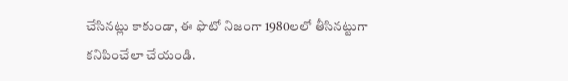చేసినట్లు కాకుండా, ఈ ఫొటో నిజంగా 1980లలో తీసినట్టుగా కనిపించేలా చేయండి.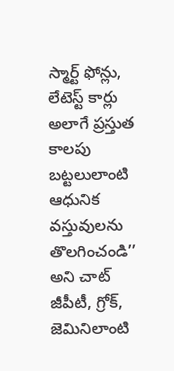స్మార్ట్ ఫోన్లు, లేటెస్ట్ కార్లు అలాగే ప్రస్తుత కాలపు బట్టలులాంటి ఆధునిక వస్తువులను తొలగించండి’’ అని చాట్ జీపీటీ, గ్రోక్, జెమినిలాంటి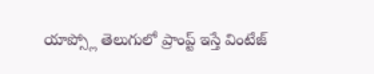యాప్స్లో తెలుగులో ప్రాంప్ట్ ఇస్తే వింటేజ్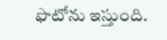ఫొటోను ఇస్తుంది.